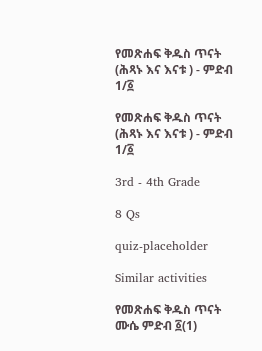የመጽሐፍ ቅዱስ ጥናት (ሕጻኑ እና እናቱ ) - ምድብ 1/፩

የመጽሐፍ ቅዱስ ጥናት (ሕጻኑ እና እናቱ ) - ምድብ 1/፩

3rd - 4th Grade

8 Qs

quiz-placeholder

Similar activities

የመጽሐፍ ቅዱስ ጥናት ሙሴ ምድብ ፩(1)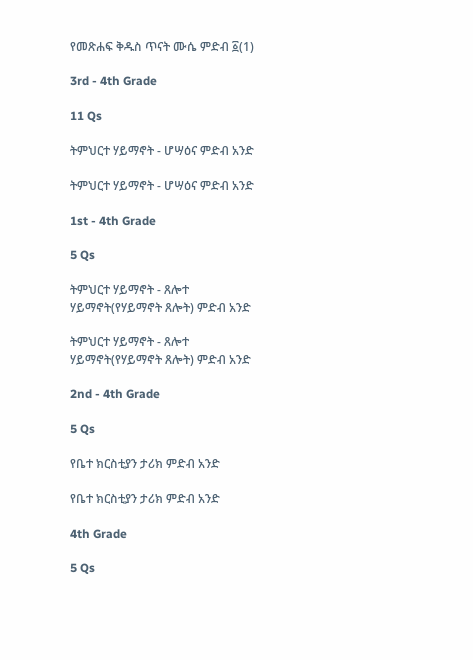የመጽሐፍ ቅዱስ ጥናት ሙሴ ምድብ ፩(1)

3rd - 4th Grade

11 Qs

ትምህርተ ሃይማኖት - ሆሣዕና ምድብ አንድ

ትምህርተ ሃይማኖት - ሆሣዕና ምድብ አንድ

1st - 4th Grade

5 Qs

ትምህርተ ሃይማኖት - ጸሎተ ሃይማኖት(የሃይማኖት ጸሎት) ምድብ አንድ

ትምህርተ ሃይማኖት - ጸሎተ ሃይማኖት(የሃይማኖት ጸሎት) ምድብ አንድ

2nd - 4th Grade

5 Qs

የቤተ ክርስቲያን ታሪክ ምድብ አንድ

የቤተ ክርስቲያን ታሪክ ምድብ አንድ

4th Grade

5 Qs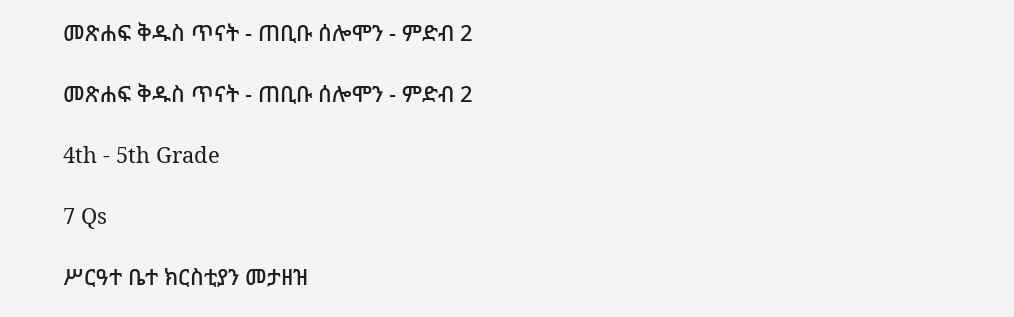መጽሐፍ ቅዱስ ጥናት - ጠቢቡ ሰሎሞን - ምድብ 2

መጽሐፍ ቅዱስ ጥናት - ጠቢቡ ሰሎሞን - ምድብ 2

4th - 5th Grade

7 Qs

ሥርዓተ ቤተ ክርስቲያን መታዘዝ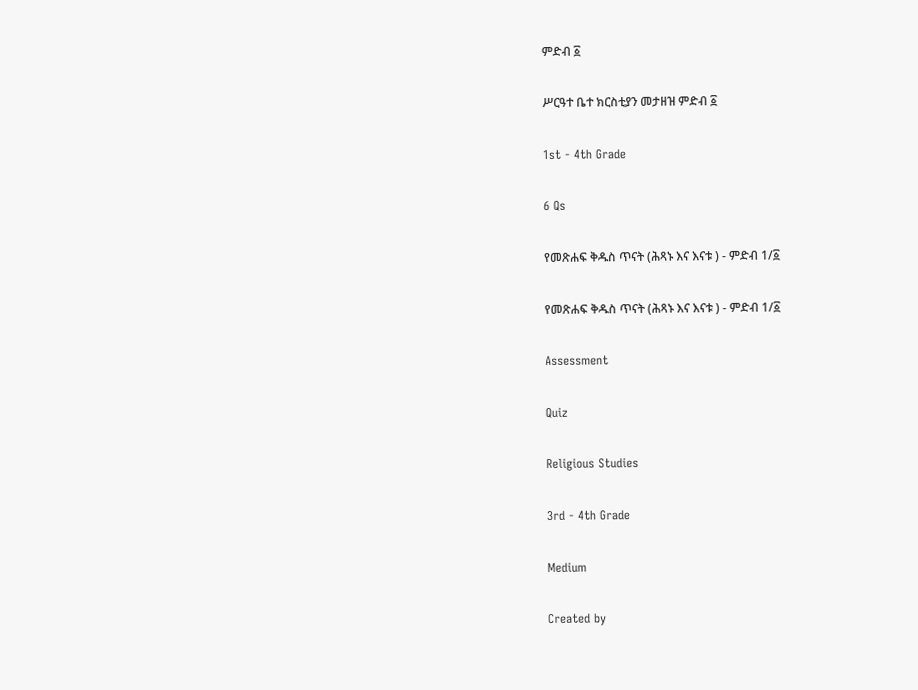ምድብ ፩

ሥርዓተ ቤተ ክርስቲያን መታዘዝ ምድብ ፩

1st - 4th Grade

6 Qs

የመጽሐፍ ቅዱስ ጥናት (ሕጻኑ እና እናቱ ) - ምድብ 1/፩

የመጽሐፍ ቅዱስ ጥናት (ሕጻኑ እና እናቱ ) - ምድብ 1/፩

Assessment

Quiz

Religious Studies

3rd - 4th Grade

Medium

Created by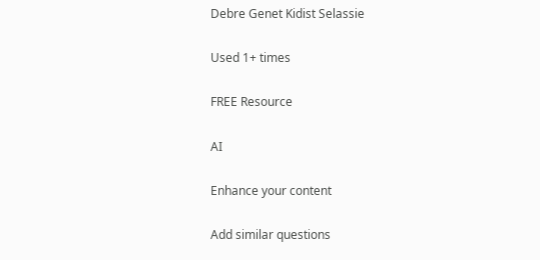Debre Genet Kidist Selassie

Used 1+ times

FREE Resource

AI

Enhance your content

Add similar questions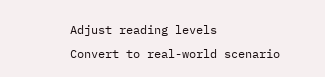Adjust reading levels
Convert to real-world scenario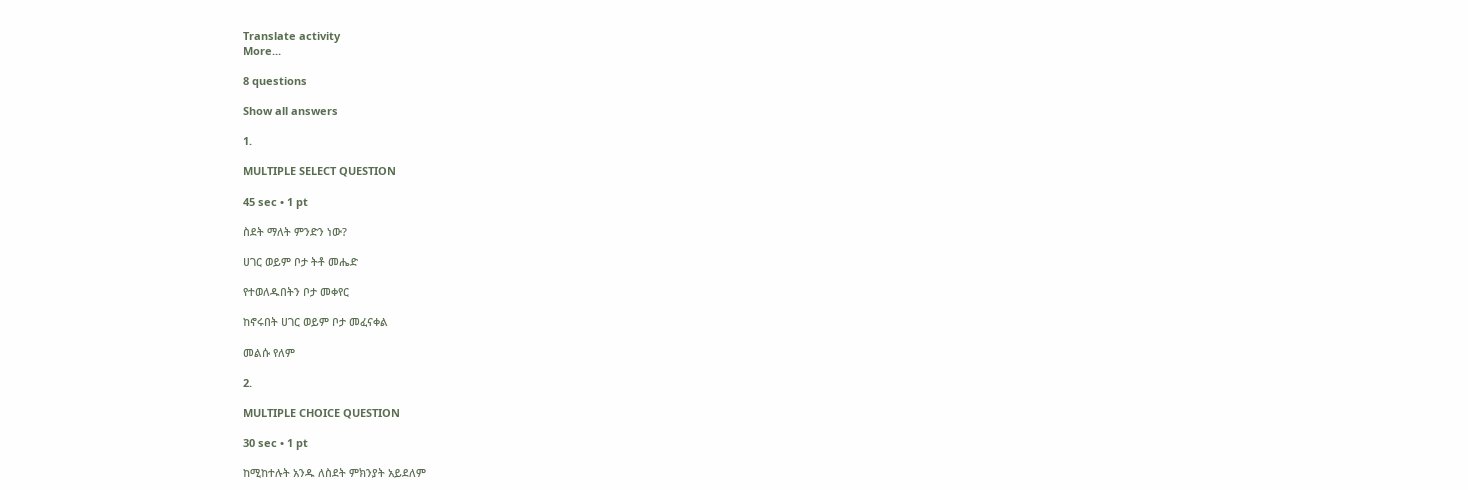Translate activity
More...

8 questions

Show all answers

1.

MULTIPLE SELECT QUESTION

45 sec • 1 pt

ስደት ማለት ምንድን ነው?

ሀገር ወይም ቦታ ትቶ መሔድ

የተወለዱበትን ቦታ መቀየር

ከኖሩበት ሀገር ወይም ቦታ መፈናቀል

መልሱ የለም

2.

MULTIPLE CHOICE QUESTION

30 sec • 1 pt

ከሚከተሉት አንዱ ለስደት ምክንያት አይደለም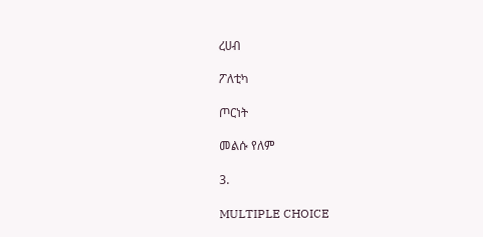ረሀብ

ፖለቲካ

ጦርነት

መልሱ የለም

3.

MULTIPLE CHOICE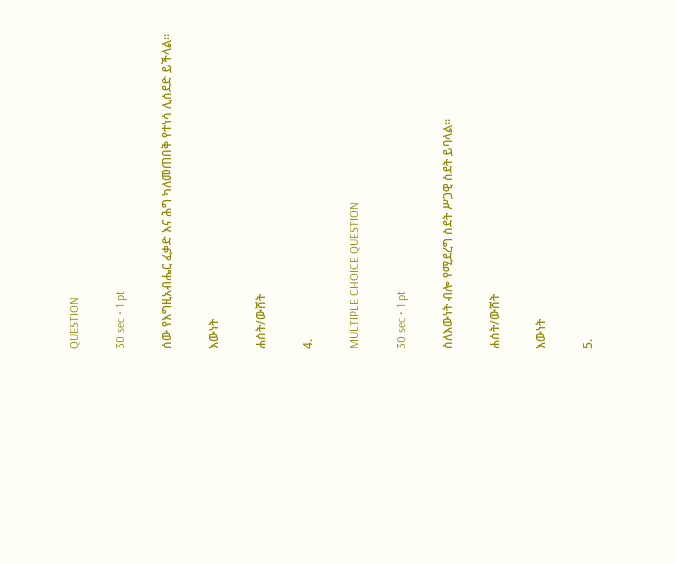QUESTION

30 sec • 1 pt

ሰው የእግዚአብሔር ፈቃድ እና ሕግ ካለመጠበቅ የተነሳ ሊሰደድ ይችላል።

እውነት

ሐሰት/ውሸት

4.

MULTIPLE CHOICE QUESTION

30 sec • 1 pt

ስለእውነት ብሎ የሚደረግ ስደት ሥጋዊ ስደት ይባላል።

ሐሰት/ውሸት

እውነት

5.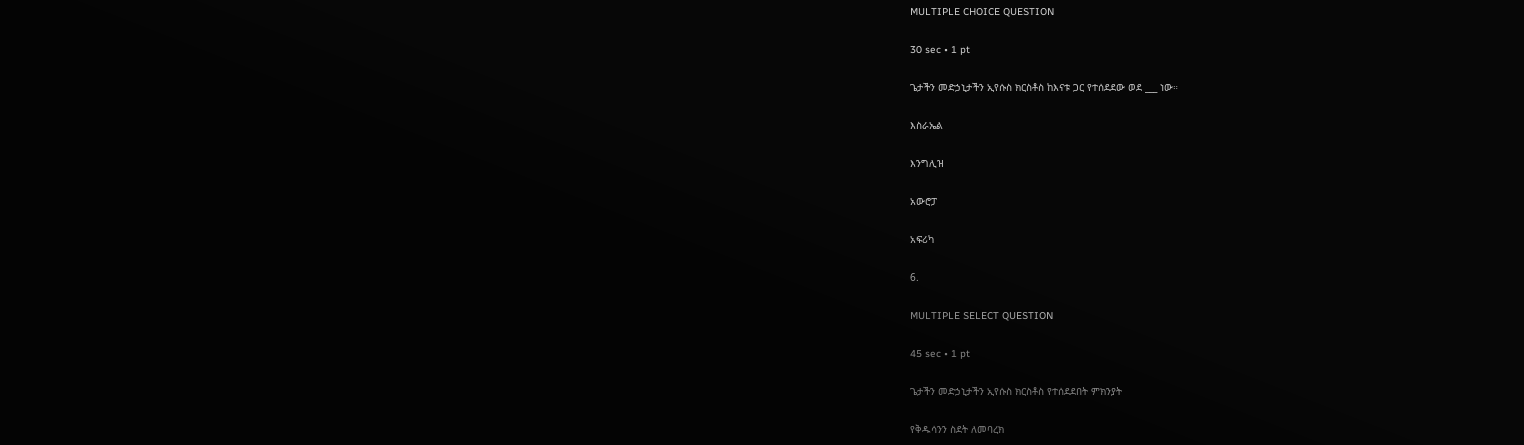MULTIPLE CHOICE QUESTION

30 sec • 1 pt

ጌታችን መድኃኒታችን ኢየሱስ ክርስቶስ ከእናቱ ጋር የተሰደደው ወደ ___ ነው።

እስራኤል

እንግሊዝ

አውሮፓ

አፍሪካ

6.

MULTIPLE SELECT QUESTION

45 sec • 1 pt

ጌታችን መድኃኒታችን ኢየሱስ ክርስቶስ የተሰደደበት ምክንያት

የቅዱሳንን ስደት ለመባረክ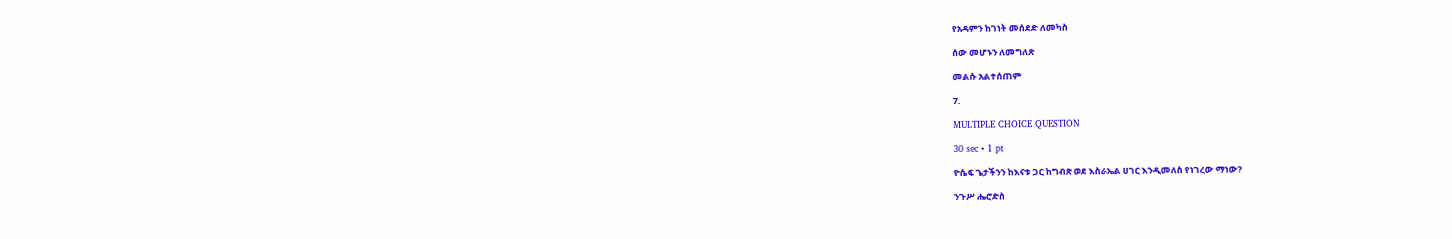የአዳምን ከገነት መሰደድ ለመካስ

ሰው መሆኑን ለመግለጽ

መልሱ አልተሰጠም

7.

MULTIPLE CHOICE QUESTION

30 sec • 1 pt

ዮሴፍ ጌታችንን ከእናቱ ጋር ከግብጽ ወደ እስራኤል ሀገር እንዲመለስ የነገረው ማነው?

ንጉሥ ሔሮድስ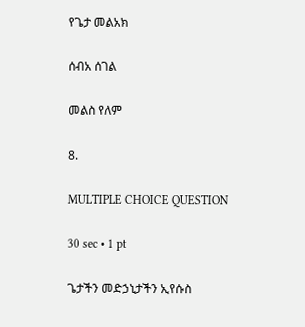የጌታ መልአክ

ሰብአ ሰገል

መልስ የለም

8.

MULTIPLE CHOICE QUESTION

30 sec • 1 pt

ጌታችን መድኃኒታችን ኢየሱስ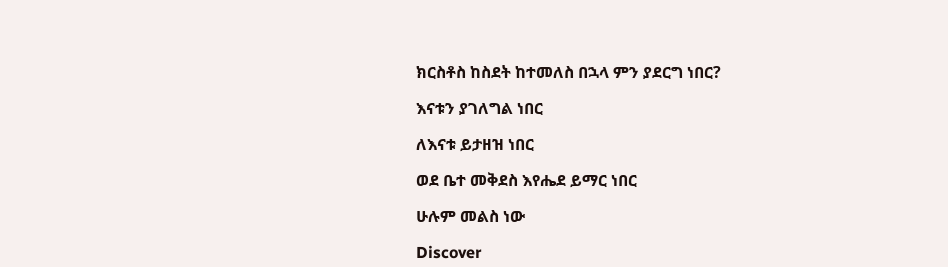ክርስቶስ ከስደት ከተመለስ በኋላ ምን ያደርግ ነበር?

እናቱን ያገለግል ነበር

ለእናቱ ይታዘዝ ነበር

ወደ ቤተ መቅደስ እየሔደ ይማር ነበር

ሁሉም መልስ ነው

Discover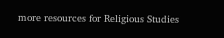more resources for Religious Studies